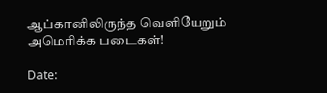ஆப்கானிலிருந்த வெளியேறும் அமெரிக்க படைகள்!

Date: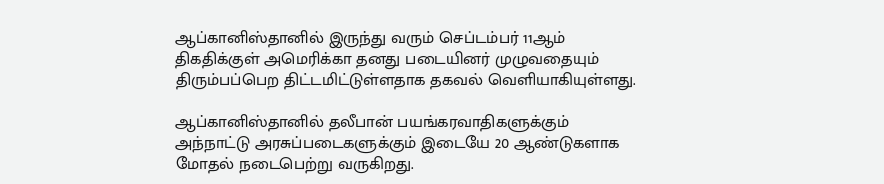ஆப்கானிஸ்தானில் இருந்து வரும் செப்டம்பர் 11ஆம் திகதிக்குள் அமெரிக்கா தனது படையினர் முழுவதையும் திரும்பப்பெற திட்டமிட்டுள்ளதாக தகவல் வெளியாகியுள்ளது.

ஆப்கானிஸ்தானில் தலீபான் பயங்கரவாதிகளுக்கும் அந்நாட்டு அரசுப்படைகளுக்கும் இடையே 20 ஆண்டுகளாக மோதல் நடைபெற்று வருகிறது.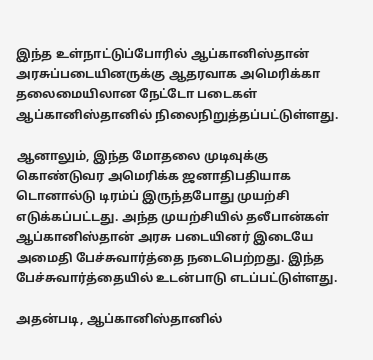இந்த உள்நாட்டுப்போரில் ஆப்கானிஸ்தான் அரசுப்படையினருக்கு ஆதரவாக அமெரிக்கா தலைமையிலான நேட்டோ படைகள் ஆப்கானிஸ்தானில் நிலைநிறுத்தப்பட்டுள்ளது.

ஆனாலும், இந்த மோதலை முடிவுக்கு கொண்டுவர அமெரிக்க ஜனாதிபதியாக டொனால்டு டிரம்ப் இருந்தபோது முயற்சி எடுக்கப்பட்டது. அந்த முயற்சியில் தலீபான்கள் ஆப்கானிஸ்தான் அரசு படையினர் இடையே அமைதி பேச்சுவார்த்தை நடைபெற்றது. இந்த பேச்சுவார்த்தையில் உடன்பாடு எடப்பட்டுள்ளது.

அதன்படி, ஆப்கானிஸ்தானில்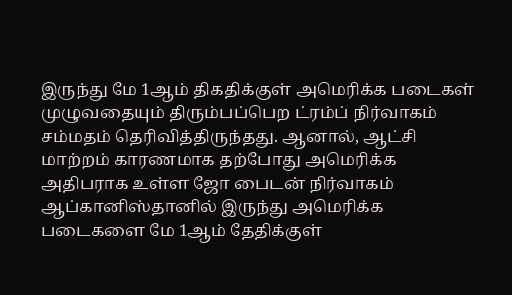இருந்து மே 1ஆம் திகதிக்குள் அமெரிக்க படைகள் முழுவதையும் திரும்பப்பெற ட்ரம்ப் நிர்வாகம் சம்மதம் தெரிவித்திருந்தது. ஆனால், ஆட்சி மாற்றம் காரணமாக தற்போது அமெரிக்க அதிபராக உள்ள ஜோ பைடன் நிர்வாகம் ஆப்கானிஸ்தானில் இருந்து அமெரிக்க படைகளை மே 1ஆம் தேதிக்குள்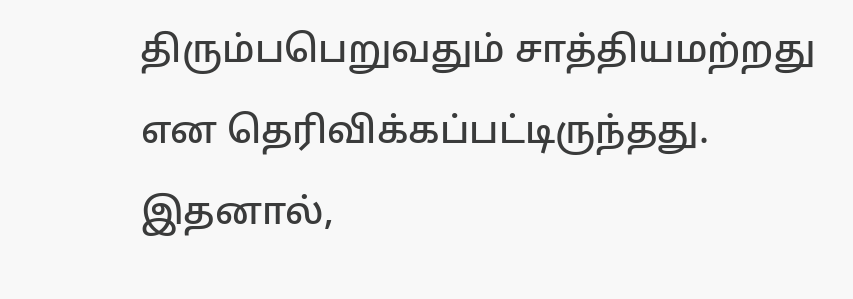திரும்பபெறுவதும் சாத்தியமற்றது என தெரிவிக்கப்பட்டிருந்தது. இதனால்,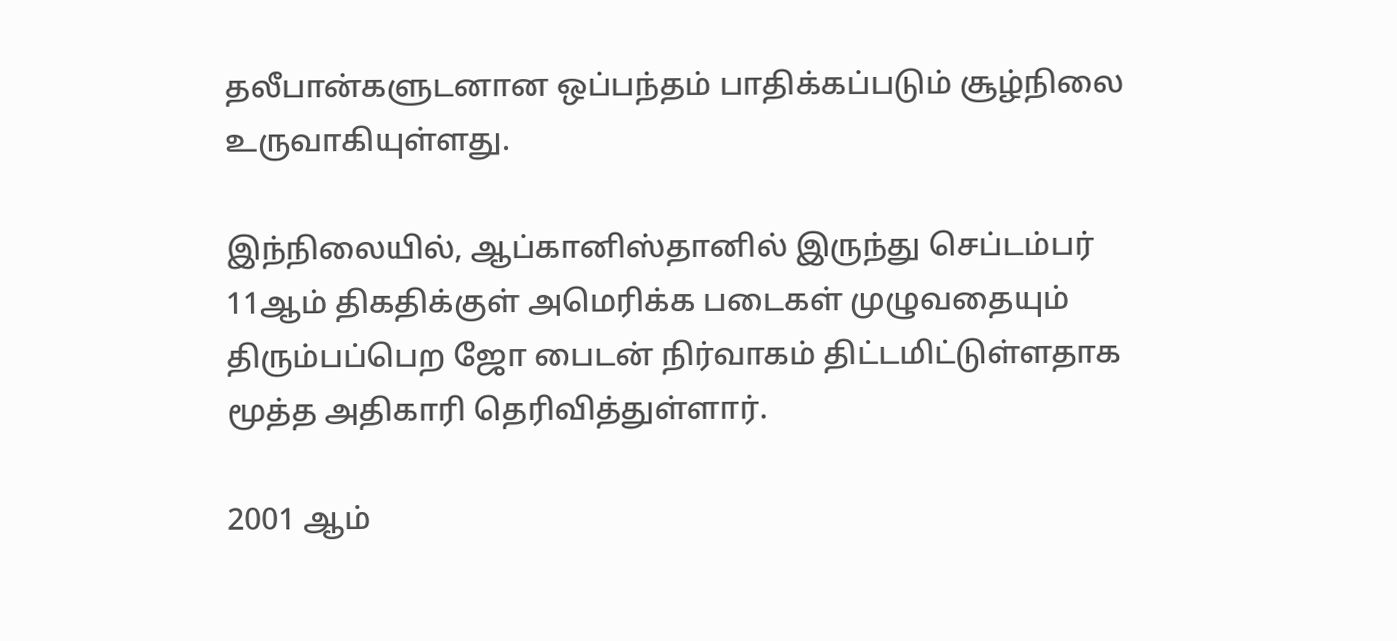தலீபான்களுடனான ஒப்பந்தம் பாதிக்கப்படும் சூழ்நிலை உருவாகியுள்ளது.

இந்நிலையில், ஆப்கானிஸ்தானில் இருந்து செப்டம்பர் 11ஆம் திகதிக்குள் அமெரிக்க படைகள் முழுவதையும் திரும்பப்பெற ஜோ பைடன் நிர்வாகம் திட்டமிட்டுள்ளதாக மூத்த அதிகாரி தெரிவித்துள்ளார்.

2001 ஆம்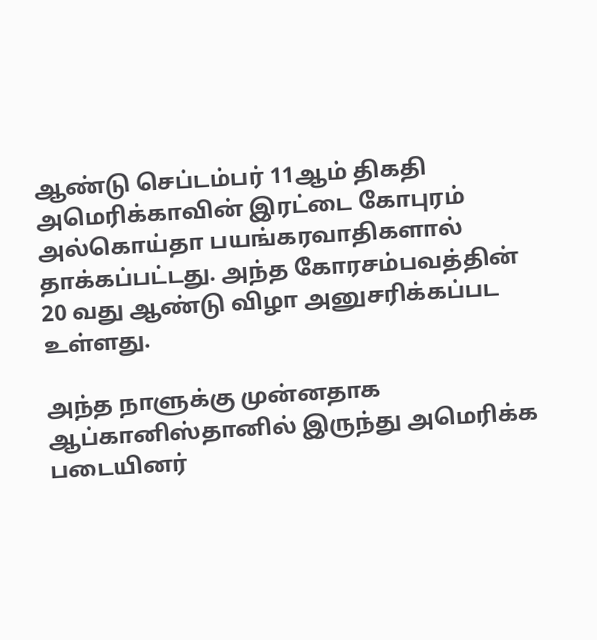ஆண்டு செப்டம்பர் 11ஆம் திகதி அமெரிக்காவின் இரட்டை கோபுரம் அல்கொய்தா பயங்கரவாதிகளால் தாக்கப்பட்டது. அந்த கோரசம்பவத்தின் 20 வது ஆண்டு விழா அனுசரிக்கப்பட உள்ளது.

அந்த நாளுக்கு முன்னதாக ஆப்கானிஸ்தானில் இருந்து அமெரிக்க படையினர்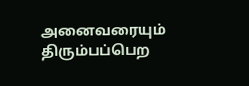அனைவரையும் திரும்பப்பெற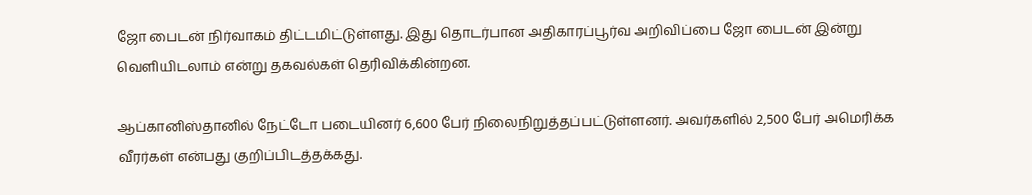ஜோ பைடன் நிர்வாகம் திட்டமிட்டுள்ளது. இது தொடர்பான அதிகாரப்பூர்வ அறிவிப்பை ஜோ பைடன் இன்று வெளியிடலாம் என்று தகவல்கள் தெரிவிக்கின்றன.

ஆப்கானிஸ்தானில் நேட்டோ படையினர் 6,600 பேர் நிலைநிறுத்தப்பட்டுள்ளனர். அவர்களில் 2,500 பேர் அமெரிக்க வீரர்கள் என்பது குறிப்பிடத்தக்கது.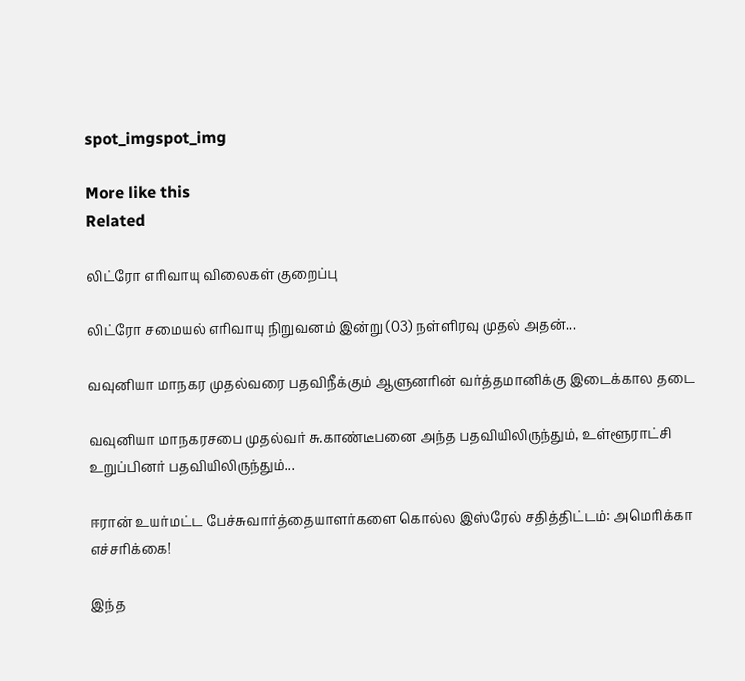spot_imgspot_img

More like this
Related

லிட்ரோ எரிவாயு விலைகள் குறைப்பு

லிட்ரோ சமையல் எரிவாயு நிறுவனம் இன்று (03) நள்ளிரவு முதல் அதன்...

வவுனியா மாநகர முதல்வரை பதவிநீக்கும் ஆளுனரின் வர்த்தமானிக்கு இடைக்கால தடை

வவுனியா மாநகரசபை முதல்வர் சு.காண்டீபனை அந்த பதவியிலிருந்தும், உள்ளூராட்சி உறுப்பினர் பதவியிலிருந்தும்...

ஈரான் உயர்மட்ட பேச்சுவார்த்தையாளர்களை கொல்ல இஸ்ரேல் சதித்திட்டம்: அமெரிக்கா எச்சரிக்கை!

இந்த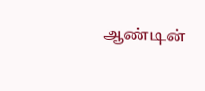ஆண்டின்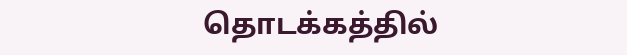தொடக்கத்தில்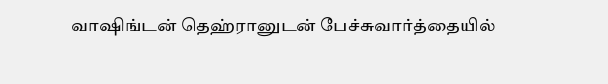வாஷிங்டன் தெஹ்ரானுடன் பேச்சுவார்த்தையில்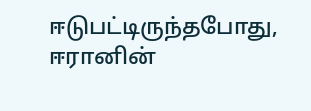ஈடுபட்டிருந்தபோது, ஈரானின்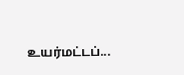உயர்மட்டப்...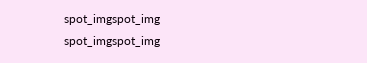spot_imgspot_img
spot_imgspot_img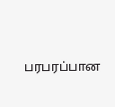பரபரப்பான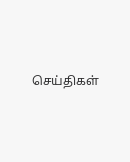செய்திகள்